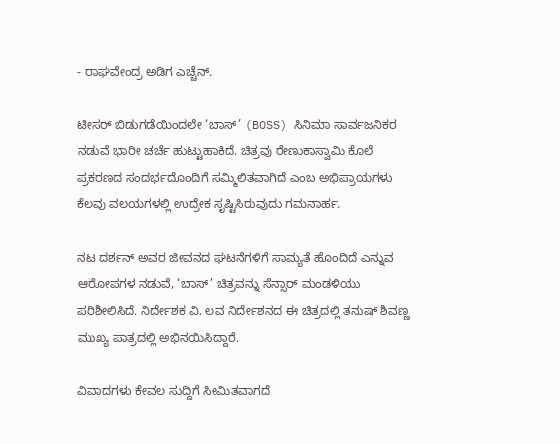- ರಾಘವೇಂದ್ರ ಅಡಿಗ ಎಚ್ಚೆನ್.

ಟೀಸರ್ ಬಿಡುಗಡೆಯಿಂದಲೇ ‘ಬಾಸ್’ (BOSS) ಸಿನಿಮಾ ಸಾರ್ವಜನಿಕರ ನಡುವೆ ಭಾರೀ ಚರ್ಚೆ ಹುಟ್ಟುಹಾಕಿದೆ. ಚಿತ್ರವು ರೇಣುಕಾಸ್ವಾಮಿ ಕೊಲೆ ಪ್ರಕರಣದ ಸಂದರ್ಭದೊಂದಿಗೆ ಸಮ್ಮಿಲಿತವಾಗಿದೆ ಎಂಬ ಅಭಿಪ್ರಾಯಗಳು ಕೆಲವು ವಲಯಗಳಲ್ಲಿ ಉದ್ರೇಕ ಸೃಷ್ಟಿಸಿರುವುದು ಗಮನಾರ್ಹ.

ನಟ ದರ್ಶನ್ ಅವರ ಜೀವನದ ಘಟನೆಗಳಿಗೆ ಸಾಮ್ಯತೆ ಹೊಂದಿದೆ ಎನ್ನುವ ಆರೋಪಗಳ ನಡುವೆ, ‘ಬಾಸ್’ ಚಿತ್ರವನ್ನು ಸೆನ್ಸಾರ್ ಮಂಡಳಿಯು ಪರಿಶೀಲಿಸಿದೆ. ನಿರ್ದೇಶಕ ವಿ. ಲವ ನಿರ್ದೇಶನದ ಈ ಚಿತ್ರದಲ್ಲಿ ತನುಷ್ ಶಿವಣ್ಣ ಮುಖ್ಯ ಪಾತ್ರದಲ್ಲಿ ಅಭಿನಯಿಸಿದ್ದಾರೆ.

ವಿವಾದಗಳು ಕೇವಲ ಸುದ್ದಿಗೆ ಸೀಮಿತವಾಗದೆ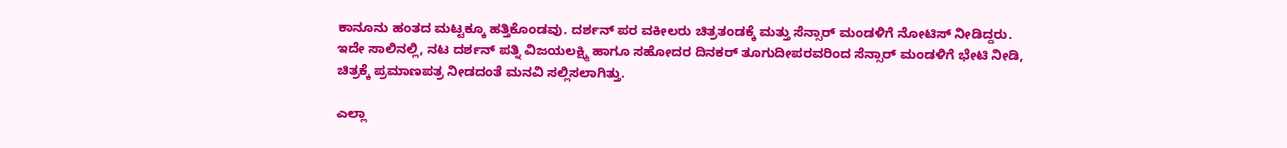ಕಾನೂನು ಹಂತದ ಮಟ್ಟಕ್ಕೂ ಹತ್ತಿಕೊಂಡವು. ದರ್ಶನ್ ಪರ ವಕೀಲರು ಚಿತ್ರತಂಡಕ್ಕೆ ಮತ್ತು ಸೆನ್ಸಾರ್ ಮಂಡಳಿಗೆ ನೋಟಿಸ್ ನೀಡಿದ್ದರು. ಇದೇ ಸಾಲಿನಲ್ಲಿ, ನಟ ದರ್ಶನ್ ಪತ್ನಿ ವಿಜಯಲಕ್ಷ್ಮಿ ಹಾಗೂ ಸಹೋದರ ದಿನಕರ್ ತೂಗುದೀಪರವರಿಂದ ಸೆನ್ಸಾರ್ ಮಂಡಳಿಗೆ ಭೇಟಿ ನೀಡಿ, ಚಿತ್ರಕ್ಕೆ ಪ್ರಮಾಣಪತ್ರ ನೀಡದಂತೆ ಮನವಿ ಸಲ್ಲಿಸಲಾಗಿತ್ತು.

ಎಲ್ಲಾ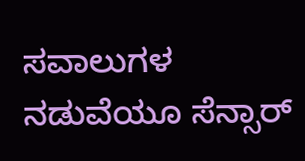ಸವಾಲುಗಳ ನಡುವೆಯೂ ಸೆನ್ಸಾರ್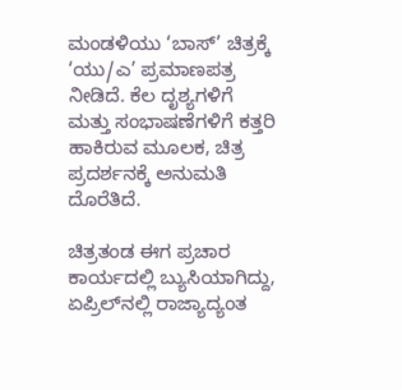ಮಂಡಳಿಯು ‘ಬಾಸ್’ ಚಿತ್ರಕ್ಕೆ ‘ಯು/ಎ’ ಪ್ರಮಾಣಪತ್ರ ನೀಡಿದೆ. ಕೆಲ ದೃಶ್ಯಗಳಿಗೆ ಮತ್ತು ಸಂಭಾಷಣೆಗಳಿಗೆ ಕತ್ತರಿ ಹಾಕಿರುವ ಮೂಲಕ, ಚಿತ್ರ ಪ್ರದರ್ಶನಕ್ಕೆ ಅನುಮತಿ ದೊರೆತಿದೆ.

ಚಿತ್ರತಂಡ ಈಗ ಪ್ರಚಾರ ಕಾರ್ಯದಲ್ಲಿ ಬ್ಯುಸಿಯಾಗಿದ್ದು, ಏಪ್ರಿಲ್‌ನಲ್ಲಿ ರಾಜ್ಯಾದ್ಯಂತ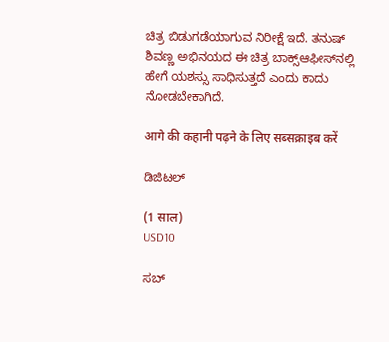ಚಿತ್ರ ಬಿಡುಗಡೆಯಾಗುವ ನಿರೀಕ್ಷೆ ಇದೆ. ತನುಷ್ ಶಿವಣ್ಣ ಅಭಿನಯದ ಈ ಚಿತ್ರ ಬಾಕ್ಸ್‌ಆಫೀಸ್‌ನಲ್ಲಿ ಹೇಗೆ ಯಶಸ್ಸು ಸಾಧಿಸುತ್ತದೆ ಎಂದು ಕಾದು ನೋಡಬೇಕಾಗಿದೆ.

आगे की कहानी पढ़ने के लिए सब्सक्राइब करें

ಡಿಜಿಟಲ್

(1 साल)
USD10

ಸಬ್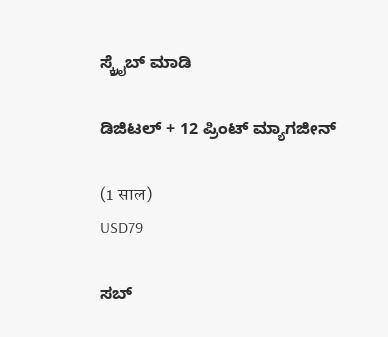ಸ್ಕ್ರೈಬ್ ಮಾಡಿ

ಡಿಜಿಟಲ್ + 12 ಪ್ರಿಂಟ್ ಮ್ಯಾಗಜೀನ್

(1 साल)
USD79

ಸಬ್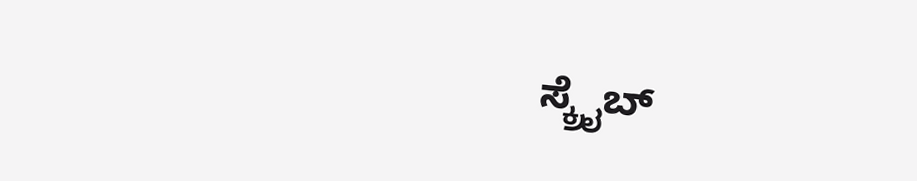ಸ್ಕ್ರೈಬ್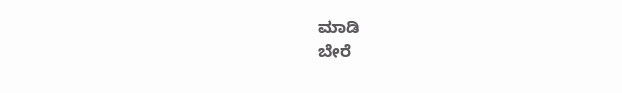ಮಾಡಿ
ಬೇರೆ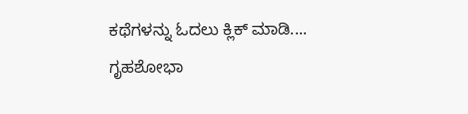ಕಥೆಗಳನ್ನು ಓದಲು ಕ್ಲಿಕ್ ಮಾಡಿ....
ಗೃಹಶೋಭಾ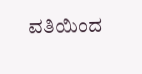ವತಿಯಿಂದ